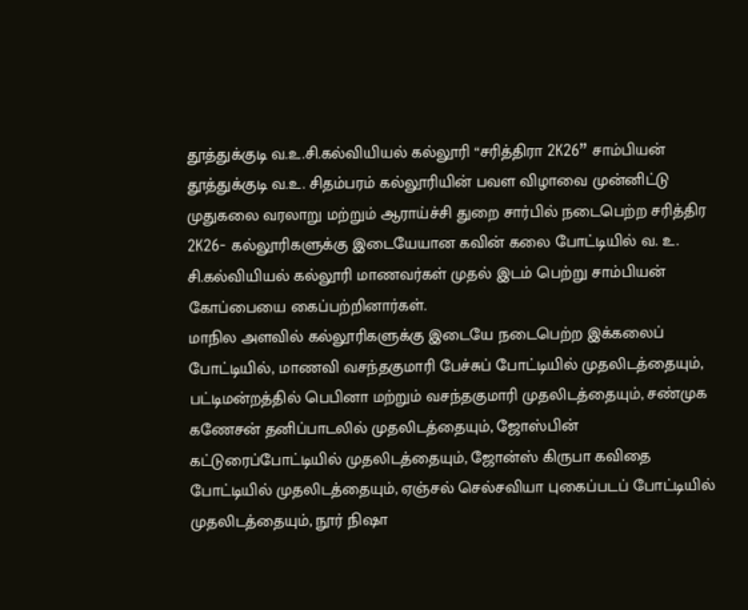தூத்துக்குடி வ.உ.சி.கல்வியியல் கல்லூரி “சரித்திரா 2K26” சாம்பியன்
தூத்துக்குடி வ.உ. சிதம்பரம் கல்லூரியின் பவள விழாவை முன்னிட்டு முதுகலை வரலாறு மற்றும் ஆராய்ச்சி துறை சார்பில் நடைபெற்ற சரித்திர 2K26- கல்லூரிகளுக்கு இடையேயான கவின் கலை போட்டியில் வ. உ. சி.கல்வியியல் கல்லூரி மாணவர்கள் முதல் இடம் பெற்று சாம்பியன் கோப்பையை கைப்பற்றினார்கள்.
மாநில அளவில் கல்லூரிகளுக்கு இடையே நடைபெற்ற இக்கலைப் போட்டியில், மாணவி வசந்தகுமாரி பேச்சுப் போட்டியில் முதலிடத்தையும், பட்டிமன்றத்தில் பெபினா மற்றும் வசந்தகுமாரி முதலிடத்தையும், சண்முக கணேசன் தனிப்பாடலில் முதலிடத்தையும், ஜோஸ்பின் கட்டுரைப்போட்டியில் முதலிடத்தையும், ஜோன்ஸ் கிருபா கவிதை போட்டியில் முதலிடத்தையும், ஏஞ்சல் செல்சவியா புகைப்படப் போட்டியில் முதலிடத்தையும், நூர் நிஷா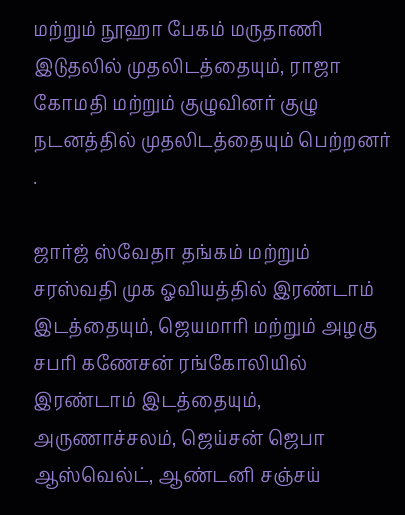மற்றும் நூஹா பேகம் மருதாணி இடுதலில் முதலிடத்தையும், ராஜா கோமதி மற்றும் குழுவினர் குழு நடனத்தில் முதலிடத்தையும் பெற்றனர் .

ஜார்ஜ் ஸ்வேதா தங்கம் மற்றும் சரஸ்வதி முக ஓவியத்தில் இரண்டாம் இடத்தையும், ஜெயமாரி மற்றும் அழகு சபரி கணேசன் ரங்கோலியில் இரண்டாம் இடத்தையும், அருணாச்சலம், ஜெய்சன் ஜெபா ஆஸ்வெல்ட், ஆண்டனி சஞ்சய்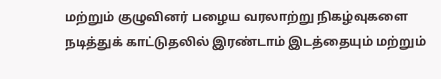மற்றும் குழுவினர் பழைய வரலாற்று நிகழ்வுகளை நடித்துக் காட்டுதலில் இரண்டாம் இடத்தையும் மற்றும்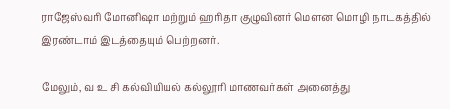ராஜேஸ்வரி மோனிஷா மற்றும் ஹரிதா குழுவினர் மௌன மொழி நாடகத்தில் இரண்டாம் இடத்தையும் பெற்றனர்.

மேலும், வ உ சி கல்வியியல் கல்லூரி மாணவர்கள் அனைத்து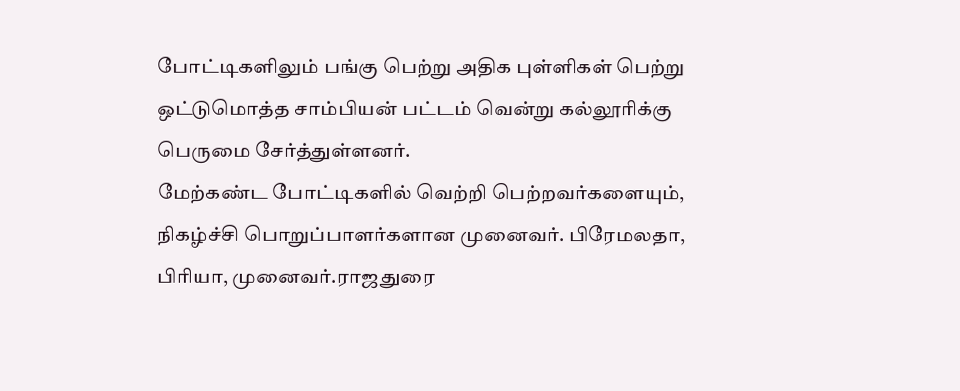போட்டிகளிலும் பங்கு பெற்று அதிக புள்ளிகள் பெற்று ஒட்டுமொத்த சாம்பியன் பட்டம் வென்று கல்லூரிக்கு பெருமை சேர்த்துள்ளனர்.
மேற்கண்ட போட்டிகளில் வெற்றி பெற்றவர்களையும், நிகழ்ச்சி பொறுப்பாளர்களான முனைவர். பிரேமலதா, பிரியா, முனைவர்.ராஜதுரை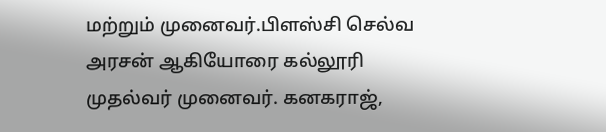மற்றும் முனைவர்.பிளஸ்சி செல்வ அரசன் ஆகியோரை கல்லூரி முதல்வர் முனைவர். கனகராஜ்,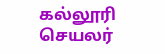கல்லூரி செயலர்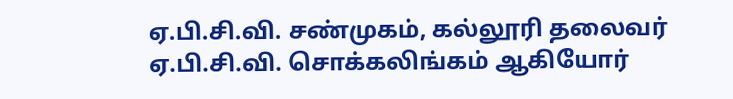ஏ.பி.சி.வி. சண்முகம், கல்லூரி தலைவர் ஏ.பி.சி.வி. சொக்கலிங்கம் ஆகியோர்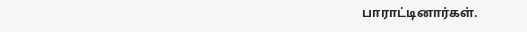பாராட்டினார்கள்.